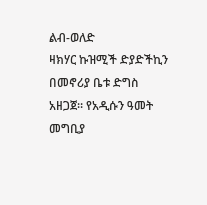ልብ-ወለድ
ዛክሃር ኩዝሚች ድያድችኪን በመኖሪያ ቤቱ ድግስ አዘጋጀ። የአዲሱን ዓመት መግቢያ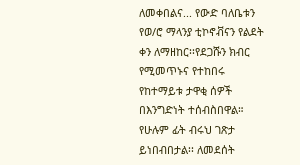ለመቀበልና... የውድ ባለቤቱን የወ/ሮ ማላንያ ቲኮኖቭናን የልደት ቀን ለማዘከር፡፡የደጋሹን ክብር የሚመጥኑና የተከበሩ የከተማይቱ ታዋቂ ሰዎች በእንግድነት ተሰብስበዋል። የሁሉም ፊት ብሩህ ገጽታ ይነበብበታል፡፡ ለመደሰት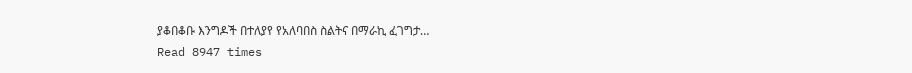ያቆበቆቡ እንግዶች በተለያየ የአለባበስ ስልትና በማራኪ ፈገግታ…
Read 8947 times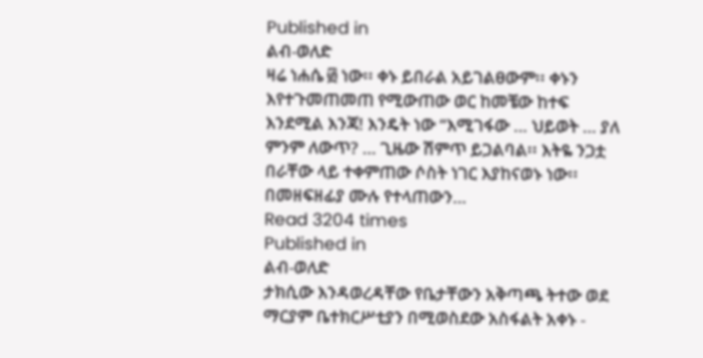Published in
ልብ-ወለድ
ዛሬ ነሐሴ ፴ ነው፡፡ ቀኑ ይበራል አይገልፀውም፡፡ ቀኑን እየተጉመጠመጠ የሚውጠው ወር ከመቼው ከተፍ እንደሚል እንጃ! እንዴት ነው “እሚገፋው … ህይወት … ያለ ምንም ለውጥ? … ጊዜው ሽምጥ ይጋልባል፡፡ እትዬ ንጋቷ በራቸው ላይ ተቀምጠው ሶስት ነገር እያከናወኑ ነው፡፡ በመዘፍዘፊያ ሙሉ የተላጠውን…
Read 3204 times
Published in
ልብ-ወለድ
ታክሲው እንዳወረዳቸው የቤታቸውን አቅጣጫ ትተው ወደ ማርያም ቤተክርሥቲያን በሚወስደው አስፋልት አቀኑ -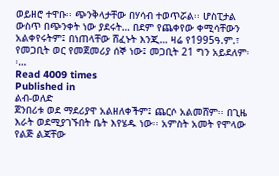ወይዘሮ ተዋቡ፡፡ ጭንቅላታቸው በሃሳብ ተወጥሯል፡፡ ሆስፒታል ውስጥ በጭንቀት ነው ያደሩት… በደም የጨቀየው ቀሚሳቸውን አልቀየሩትም፤ በነጠላቸው ሸፈኑት እንጂ… ዛሬ የ1995ዓ.ም.፣ የመጋቢት ወር የመጀመሪያ ሰኞ ነው፤ መጋቢት 21 ግን አይደለም፡፡…
Read 4009 times
Published in
ልብ-ወለድ
ጀንበሪቱ ወደ ማደሪያዋ አልዘለቀችም፤ ጨርሶ አልመሸም፡፡ በጊዜ እራት ወደሚያገኙበት ቤት እየሄዱ ነው፡፡ አምስት አመት የሞላው የልጅ ልጃቸው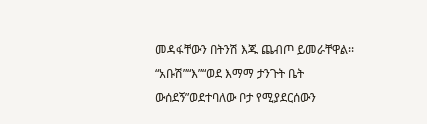መዳፋቸውን በትንሽ እጁ ጨብጦ ይመራቸዋል፡፡ “አቡሽ”“እ”“ወደ እማማ ታንጉት ቤት ውሰደኝ”ወደተባለው ቦታ የሚያደርሰውን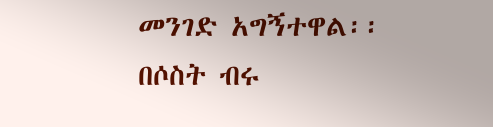መንገድ አግኝተዋል፡፡ በሶስት ብሩ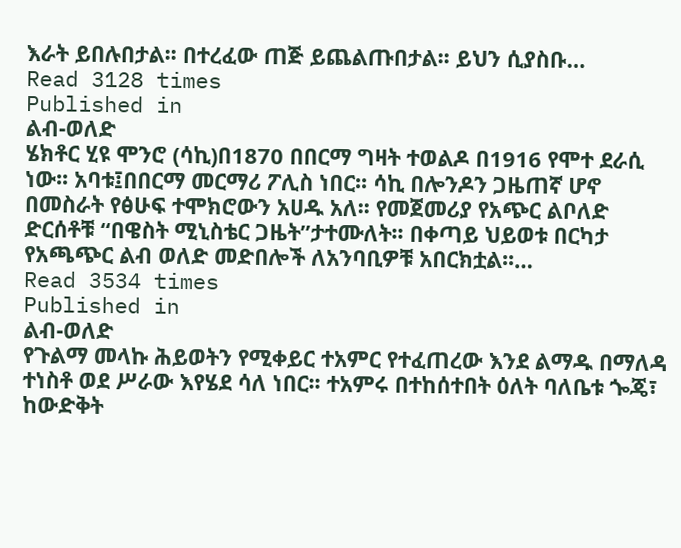እራት ይበሉበታል፡፡ በተረፈው ጠጅ ይጨልጡበታል፡፡ ይህን ሲያስቡ…
Read 3128 times
Published in
ልብ-ወለድ
ሄክቶር ሂዩ ሞንሮ (ሳኪ)በ1870 በበርማ ግዛት ተወልዶ በ1916 የሞተ ደራሲ ነው፡፡ አባቱ፤በበርማ መርማሪ ፖሊስ ነበር፡፡ ሳኪ በሎንዶን ጋዜጠኛ ሆኖ በመስራት የፅሁፍ ተሞክሮውን አሀዱ አለ፡፡ የመጀመሪያ የአጭር ልቦለድ ድርሰቶቹ “በዌስት ሚኒስቴር ጋዜት”ታተሙለት፡፡ በቀጣይ ህይወቱ በርካታ የአጫጭር ልብ ወለድ መድበሎች ለአንባቢዎቹ አበርክቷል፡፡…
Read 3534 times
Published in
ልብ-ወለድ
የጉልማ መላኩ ሕይወትን የሚቀይር ተአምር የተፈጠረው እንደ ልማዱ በማለዳ ተነስቶ ወደ ሥራው እየሄደ ሳለ ነበር፡፡ ተአምሩ በተከሰተበት ዕለት ባለቤቱ ጐጄ፣ ከውድቅት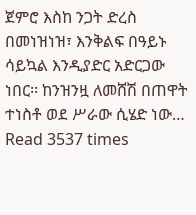ጀምሮ እስከ ንጋት ድረስ በመነዝነዝ፣ እንቅልፍ በዓይኑ ሳይኳል እንዲያድር አድርጋው ነበር፡፡ ከንዝንዟ ለመሸሽ በጠዋት ተነስቶ ወደ ሥራው ሲሄድ ነው…
Read 3537 times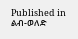Published in
ልብ-ወለድ